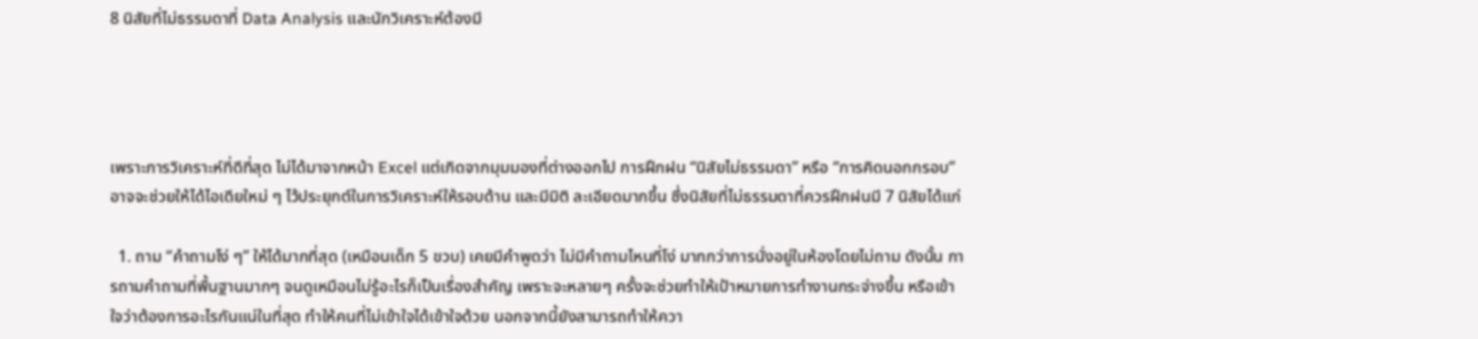8 นิสัยที่ไม่ธรรมดาที่ Data Analysis และนักวิเคราะห์ต้องมี




เพราะการวิเคราะห์ที่ดีที่สุด ไม่ได้มาจากหน้า Excel แต่เกิดจากมุมมองที่ต่างออกไป การฝึกฝน “นิสัยไม่ธรรมดา” หรือ “การคิดนอกกรอบ” อาจจะช่วยให้ได้ไอเดียใหม่ ๆ ไว้ประยุกต์ในการวิเคราะห์ให้รอบด้าน และมีมิติ ละเอียดมากขึ้น ซึ่งนิสัยที่ไม่ธรรมดาที่ควรฝึกฝนมี 7 นิสัยได้แก่

  1. ถาม “คำถามโง่ ๆ” ให้ได้มากที่สุด (เหมือนเด็ก 5 ขวบ) เคยมีคำพูดว่า ไม่มีคำถามไหนที่โง่ มากกว่าการนั่งอยู่ในห้องโดยไม่ถาม ดังนั้น การถามคำถามที่พื้นฐานมากๆ จนดูเหมือนไม่รู้อะไรก็เป็นเรื่องสำคัญ เพราะจะหลายๆ ครั้งจะช่วยทำให้เป้าหมายการทำงานกระจ่างขึ้น หรือเข้าใจว่าต้องการอะไรกันแน่ในที่สุด ทำให้คนที่ไม่เข้าใจได้เข้าใจด้วย นอกจากนี้ยังสามารถทำให้ควา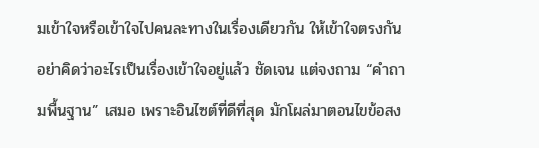มเข้าใจหรือเข้าใจไปคนละทางในเรื่องเดียวกัน ให้เข้าใจตรงกัน อย่าคิดว่าอะไรเป็นเรื่องเข้าใจอยู่แล้ว ชัดเจน แต่จงถาม “คำถามพื้นฐาน” เสมอ เพราะอินไซต์ที่ดีที่สุด มักโผล่มาตอนไขข้อสง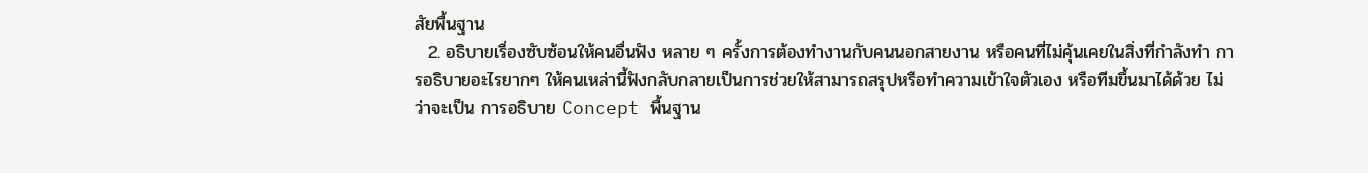สัยพื้นฐาน
  2. อธิบายเรื่องซับซ้อนให้คนอื่นฟัง หลาย ๆ ครั้งการต้องทำงานกับคนนอกสายงาน หรือคนที่ไม่คุ้นเคยในสิ่งที่กำลังทำ การอธิบายอะไรยากๆ ให้คนเหล่านี้ฟังกลับกลายเป็นการช่วยให้สามารถสรุปหรือทำความเข้าใจตัวเอง หรือทีมขึ้นมาได้ด้วย ไม่ว่าจะเป็น การอธิบาย Concept พื้นฐาน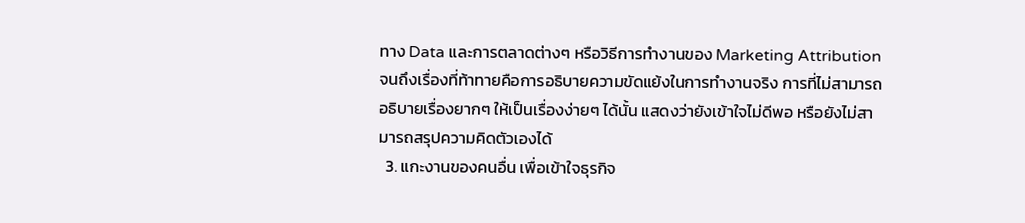ทาง Data และการตลาดต่างๆ หรือวิธีการทำงานของ Marketing Attribution จนถึงเรื่องที่ท้าทายคือการอธิบายความขัดแย้งในการทำงานจริง การที่ไม่สามารถอธิบายเรื่องยากๆ ให้เป็นเรื่องง่ายๆ ได้นั้น แสดงว่ายังเข้าใจไม่ดีพอ หรือยังไม่สามารถสรุปความคิดตัวเองได้
  3. แกะงานของคนอื่น เพื่อเข้าใจธุรกิจ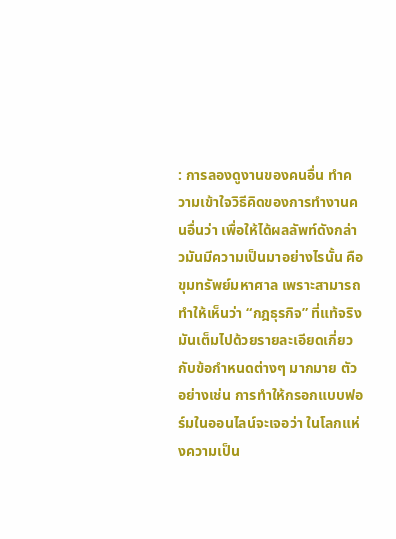: การลองดูงานของคนอื่น ทำความเข้าใจวิธีคิดของการทำงานคนอื่นว่า เพื่อให้ได้ผลลัพท์ดังกล่าวมันมีความเป็นมาอย่างไรนั้น คือขุมทรัพย์มหาศาล เพราะสามารถทำให้เห็นว่า “กฎธุรกิจ” ที่แท้จริง มันเต็มไปด้วยรายละเอียดเกี่ยวกับข้อกำหนดต่างๆ มากมาย ตัวอย่างเช่น การทำให้กรอกแบบฟอร์มในออนไลน์จะเจอว่า ในโลกแห่งความเป็น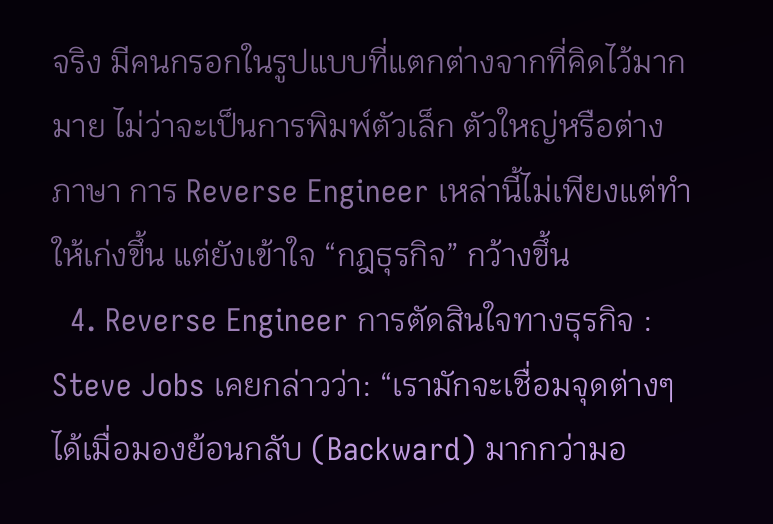จริง มีคนกรอกในรูปแบบที่แตกต่างจากที่คิดไว้มากมาย ไม่ว่าจะเป็นการพิมพ์ตัวเล็ก ตัวใหญ่หรือต่างภาษา การ Reverse Engineer เหล่านี้ไม่เพียงแต่ทำให้เก่งขึ้น แต่ยังเข้าใจ “กฎธุรกิจ” กว้างขึ้น
  4. Reverse Engineer การตัดสินใจทางธุรกิจ : Steve Jobs เคยกล่าวว่า: “เรามักจะเชื่อมจุดต่างๆ ได้เมื่อมองย้อนกลับ (Backward) มากกว่ามอ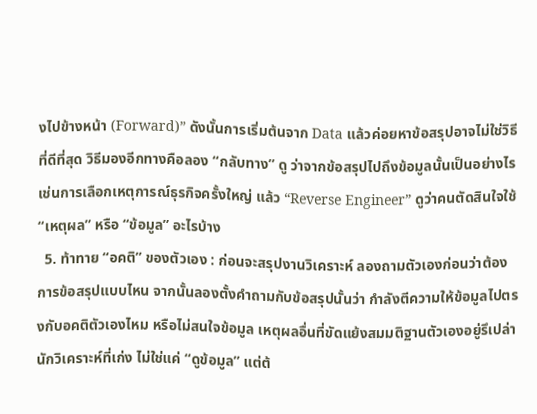งไปข้างหน้า (Forward)” ดังนั้นการเริ่มต้นจาก Data แล้วค่อยหาข้อสรุปอาจไม่ใช่วิธีที่ดีที่สุด วิธีมองอีกทางคือลอง “กลับทาง” ดู ว่าจากข้อสรุปไปถึงข้อมูลนั้นเป็นอย่างไร เช่นการเลือกเหตุการณ์ธุรกิจครั้งใหญ่ แล้ว “Reverse Engineer” ดูว่าคนตัดสินใจใช้ “เหตุผล” หรือ “ข้อมูล” อะไรบ้าง
  5. ท้าทาย “อคติ” ของตัวเอง : ก่อนจะสรุปงานวิเคราะห์ ลองถามตัวเองก่อนว่าต้องการข้อสรุปแบบไหน จากนั้นลองตั้งคำถามกับข้อสรุปนั้นว่า กำลังตีความให้ข้อมูลไปตรงกับอคติตัวเองไหม หรือไม่สนใจข้อมูล เหตุผลอื่นที่ขัดแย้งสมมติฐานตัวเองอยู่รึเปล่า นักวิเคราะห์ที่เก่ง ไม่ใช่แค่ “ดูข้อมูล” แต่ต้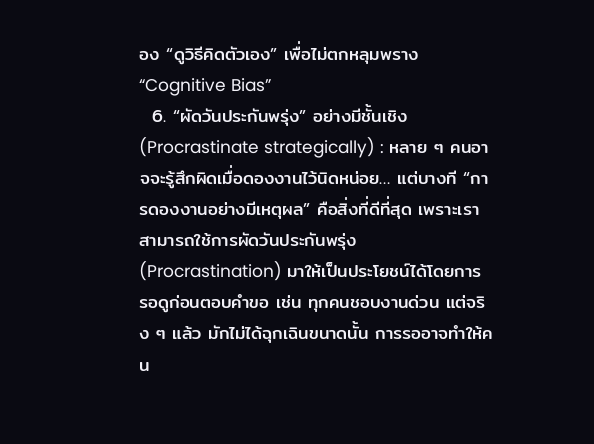อง “ดูวิธีคิดตัวเอง” เพื่อไม่ตกหลุมพราง “Cognitive Bias”
  6. “ผัดวันประกันพรุ่ง” อย่างมีชั้นเชิง (Procrastinate strategically) : หลาย ๆ คนอาจจะรู้สึกผิดเมื่อดองงานไว้นิดหน่อย… แต่บางที “การดองงานอย่างมีเหตุผล” คือสิ่งที่ดีที่สุด เพราะเราสามารถใช้การผัดวันประกันพรุ่ง (Procrastination) มาให้เป็นประโยชน์ได้โดยการ รอดูก่อนตอบคำขอ เช่น ทุกคนชอบงานด่วน แต่จริง ๆ แล้ว มักไม่ได้ฉุกเฉินขนาดนั้น การรออาจทำให้คน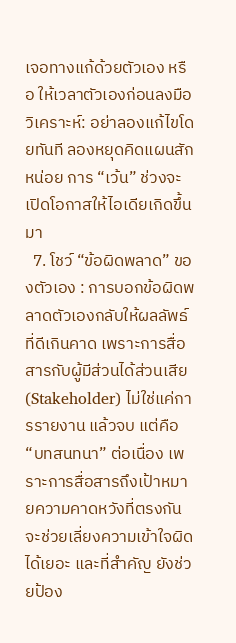เจอทางแก้ด้วยตัวเอง หรือ ให้เวลาตัวเองก่อนลงมือวิเคราะห์: อย่าลองแก้ไขโดยทันที ลองหยุดคิดแผนสักหน่อย การ “เว้น” ช่วงจะเปิดโอกาสให้ไอเดียเกิดขึ้นมา
  7. โชว์ “ข้อผิดพลาด” ของตัวเอง : การบอกข้อผิดพลาดตัวเองกลับให้ผลลัพธ์ที่ดีเกินคาด เพราะการสื่อสารกับผู้มีส่วนได้ส่วนเสีย (Stakeholder) ไม่ใช่แค่การรายงาน แล้วจบ แต่คือ “บทสนทนา” ต่อเนื่อง เพราะการสื่อสารถึงเป้าหมายความคาดหวังที่ตรงกันจะช่วยเลี่ยงความเข้าใจผิดได้เยอะ และที่สำคัญ ยังช่วยป้อง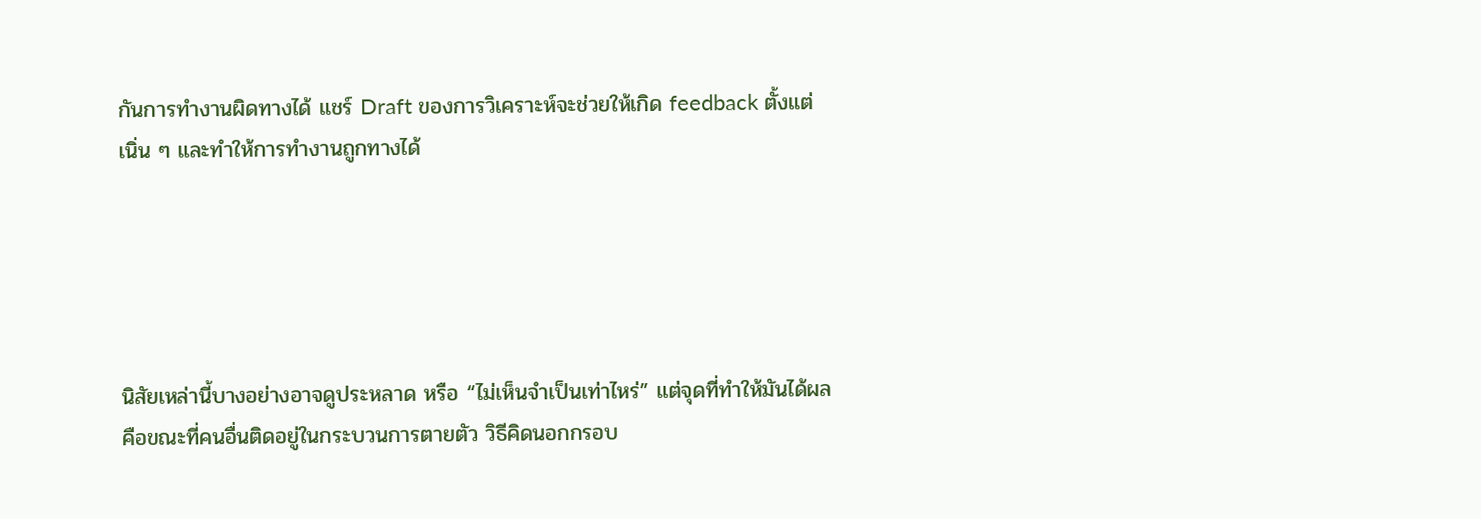กันการทำงานผิดทางได้ แชร์ Draft ของการวิเคราะห์จะช่วยให้เกิด feedback ตั้งแต่เนิ่น ๆ และทำให้การทำงานถูกทางได้





นิสัยเหล่านี้บางอย่างอาจดูประหลาด หรือ “ไม่เห็นจำเป็นเท่าไหร่” แต่จุดที่ทำให้มันได้ผล คือขณะที่คนอื่นติดอยู่ในกระบวนการตายตัว วิธีคิดนอกกรอบ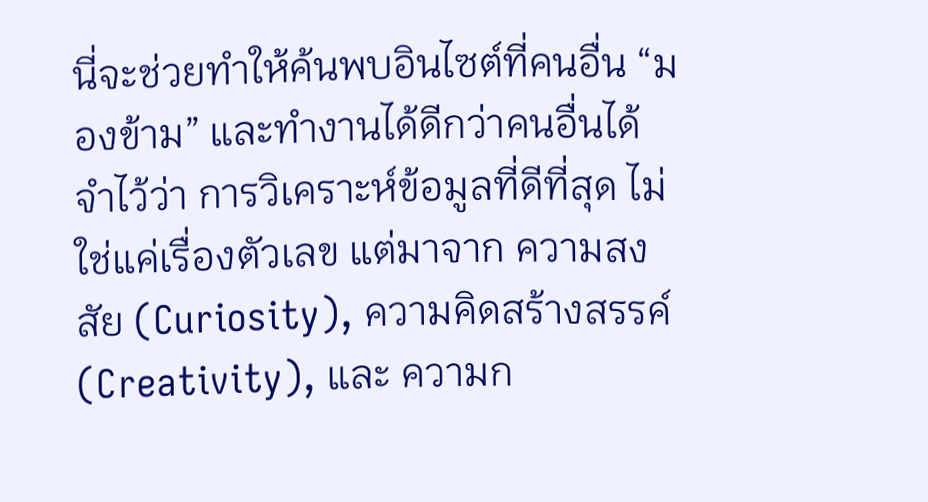นี่จะช่วยทำให้ค้นพบอินไซต์ที่คนอื่น “มองข้าม” และทำงานได้ดีกว่าคนอื่นได้ จำไว้ว่า การวิเคราะห์ข้อมูลที่ดีที่สุด ไม่ใช่แค่เรื่องตัวเลข แต่มาจาก ความสงสัย (Curiosity), ความคิดสร้างสรรค์ (Creativity), และ ความก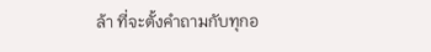ล้า ที่จะตั้งคำถามกับทุกอ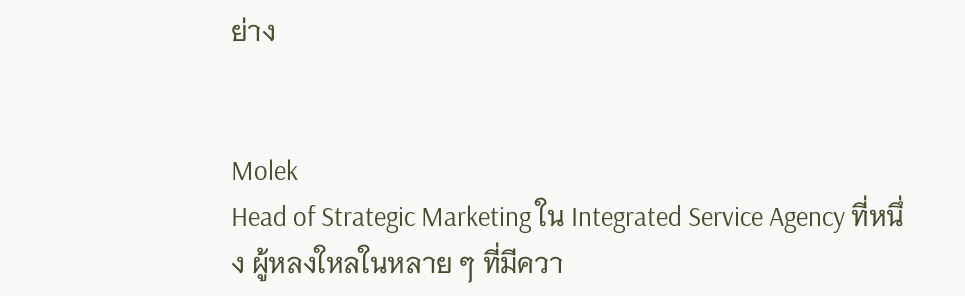ย่าง


Molek
Head of Strategic Marketing ใน Integrated Service Agency ที่หนึ่ง ผู้หลงใหลในหลาย ๆ ที่มีควา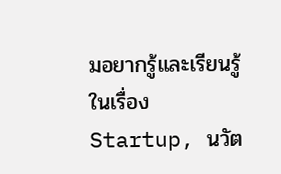มอยากรู้และเรียนรู้ในเรื่อง Startup, นวัต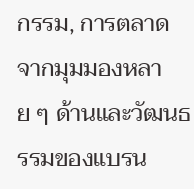กรรม, การตลาด จากมุมมองหลาย ๆ ด้านและวัฒนธรรมของแบรน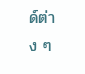ด์ต่าง ๆ